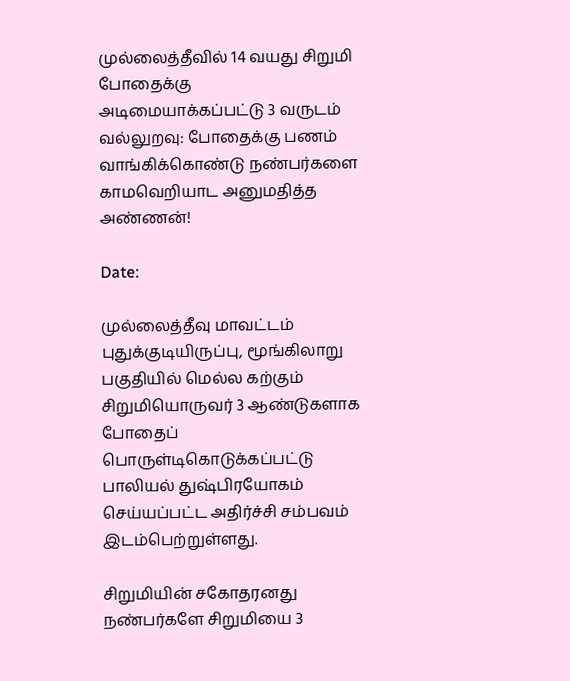முல்லைத்தீவில் 14 வயது சிறுமி போதைக்கு அடிமையாக்கப்பட்டு 3 வருடம் வல்லுறவு: போதைக்கு பணம் வாங்கிக்கொண்டு நண்பர்களை காமவெறியாட அனுமதித்த அண்ணன்!

Date:

முல்லைத்தீவு மாவட்டம் புதுக்குடியிருப்பு, மூங்கிலாறு பகுதியில் மெல்ல கற்கும் சிறுமியொருவர் 3 ஆண்டுகளாக போதைப் பொருள்டிகொடுக்கப்பட்டு பாலியல் துஷ்பிரயோகம் செய்யப்பட்ட அதிர்ச்சி சம்பவம் இடம்பெற்றுள்ளது.

சிறுமியின் சகோதரனது நண்பர்களே சிறுமியை 3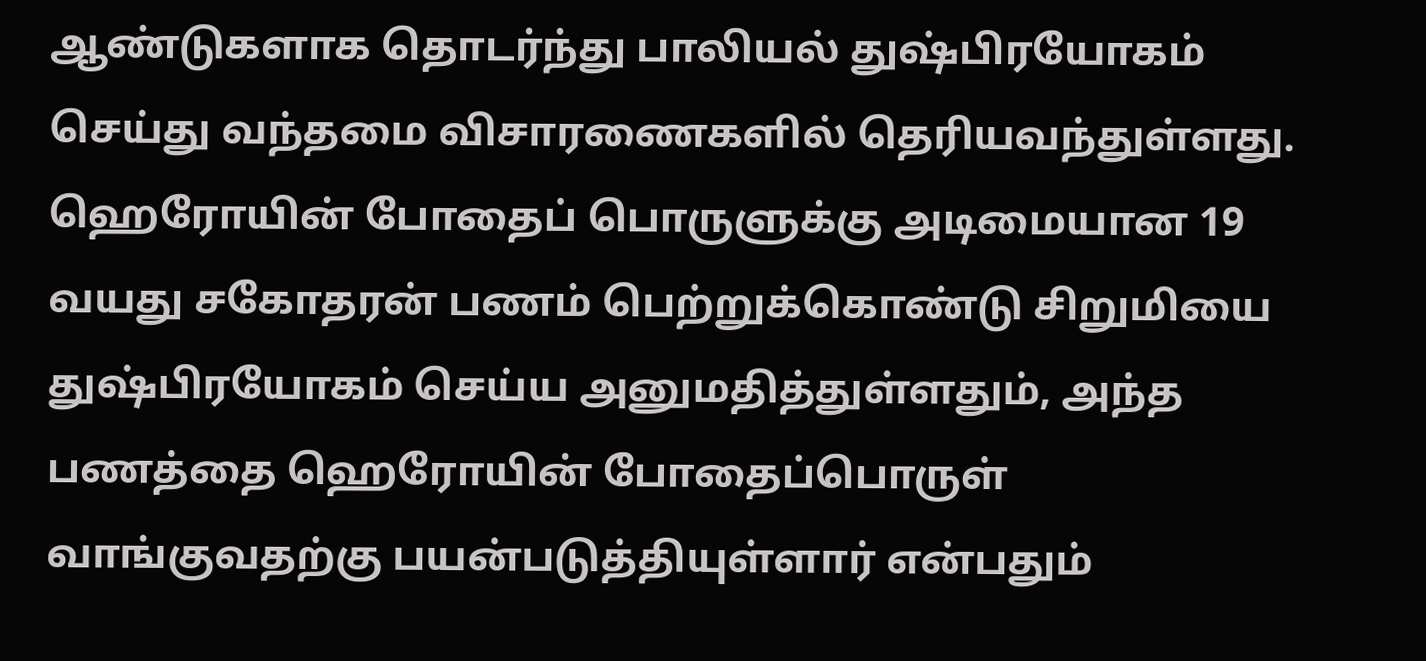ஆண்டுகளாக தொடர்ந்து பாலியல் துஷ்பிரயோகம் செய்து வந்தமை விசாரணைகளில் தெரியவந்துள்ளது. ஹெரோயின் போதைப் பொருளுக்கு அடிமையான 19 வயது சகோதரன் பணம் பெற்றுக்கொண்டு சிறுமியை துஷ்பிரயோகம் செய்ய அனுமதித்துள்ளதும், அந்த பணத்தை ஹெரோயின் போதைப்பொருள் வாங்குவதற்கு பயன்படுத்தியுள்ளார் என்பதும்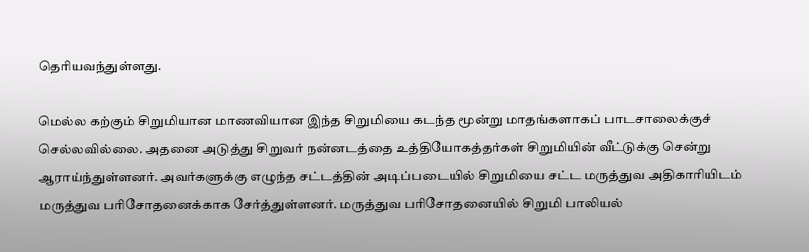தெரியவந்துள்ளது.

மெல்ல கற்கும் சிறுமியான மாணவியான இந்த சிறுமியை கடந்த மூன்று மாதங்களாகப் பாடசாலைக்குச் செல்லவில்லை. அதனை அடுத்து சிறுவர் நன்னடத்தை உத்தியோகத்தர்கள் சிறுமியின் வீட்டுக்கு சென்று ஆராய்ந்துள்ளனர். அவர்களுக்கு எழுந்த சட்டத்தின் அடிப்படையில் சிறுமியை சட்ட மருத்துவ அதிகாரியிடம் மருத்துவ பரிசோதனைக்காக சேர்த்துள்ளனர். மருத்துவ பரிசோதனையில் சிறுமி பாலியல்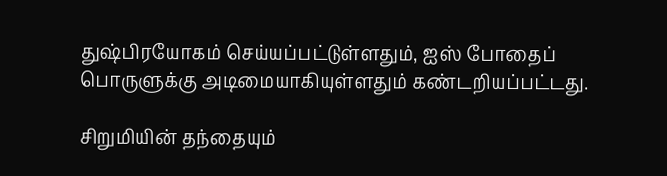துஷ்பிரயோகம் செய்யப்பட்டுள்ளதும், ஐஸ் போதைப் பொருளுக்கு அடிமையாகியுள்ளதும் கண்டறியப்பட்டது.

சிறுமியின் தந்தையும்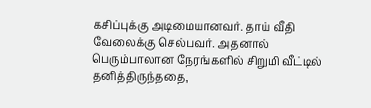கசிப்புக்கு அடிமையானவர். தாய் வீதி வேலைக்கு செல்பவர். அதனால் பெரும்பாலான நேரங்களில் சிறுமி வீட்டில் தனித்திருந்ததை,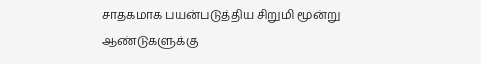சாதகமாக பயன்படுத்திய சிறுமி மூன்று ஆண்டுகளுக்கு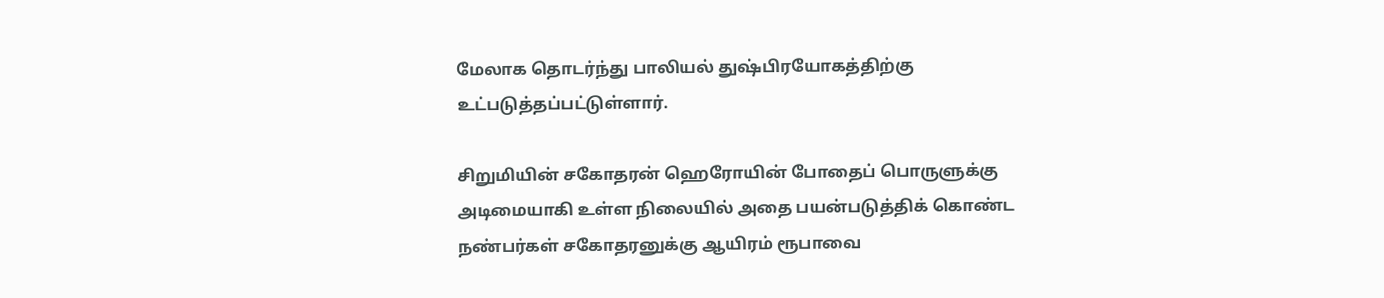மேலாக தொடர்ந்து பாலியல் துஷ்பிரயோகத்திற்கு உட்படுத்தப்பட்டுள்ளார்.

சிறுமியின் சகோதரன் ஹெரோயின் போதைப் பொருளுக்கு அடிமையாகி உள்ள நிலையில் அதை பயன்படுத்திக் கொண்ட நண்பர்கள் சகோதரனுக்கு ஆயிரம் ரூபாவை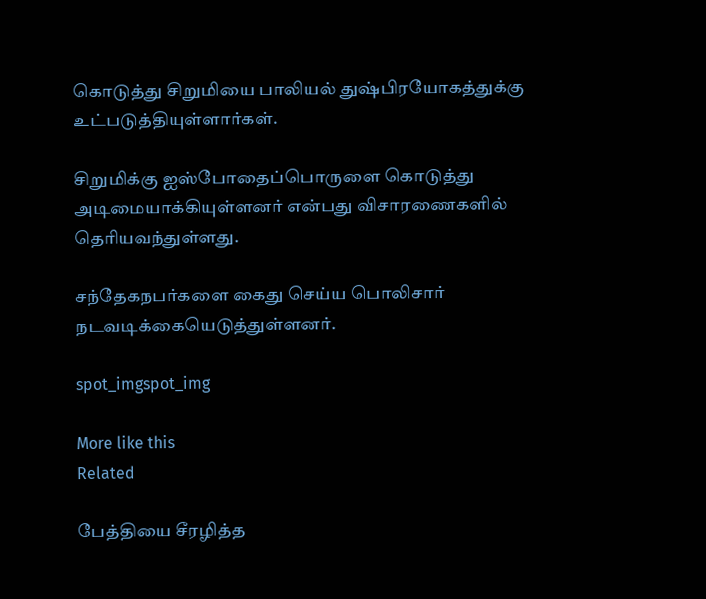கொடுத்து சிறுமியை பாலியல் துஷ்பிரயோகத்துக்கு உட்படுத்தியுள்ளார்கள்.

சிறுமிக்கு ஐஸ்போதைப்பொருளை கொடுத்து அடிமையாக்கியுள்ளனர் என்பது விசாரணைகளில் தெரியவந்துள்ளது.

சந்தேகநபர்களை கைது செய்ய பொலிசார் நடவடிக்கையெடுத்துள்ளனர்.

spot_imgspot_img

More like this
Related

பேத்தியை சீரழித்த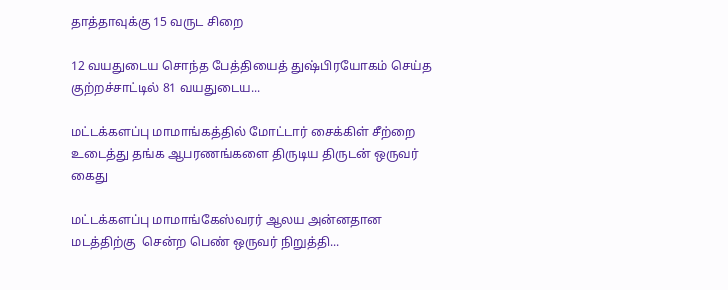தாத்தாவுக்கு 15 வருட சிறை

12 வயதுடைய சொந்த பேத்தியைத் துஷ்பிரயோகம் செய்த குற்றச்சாட்டில் 81 வயதுடைய...

மட்டக்களப்பு மாமாங்கத்தில் மோட்டார் சைக்கிள் சீற்றை உடைத்து தங்க ஆபரணங்களை திருடிய திருடன் ஒருவர் கைது

மட்டக்களப்பு மாமாங்கேஸ்வரர் ஆலய அன்னதான மடத்திற்கு  சென்ற பெண் ஒருவர் நிறுத்தி...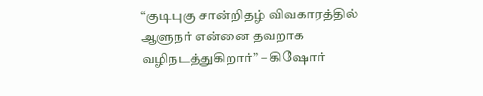“குடிபுகு சான்றிதழ் விவகாரத்தில் ஆளுநர் என்னை தவறாக வழிநடத்துகிறார்” – கிஷோர்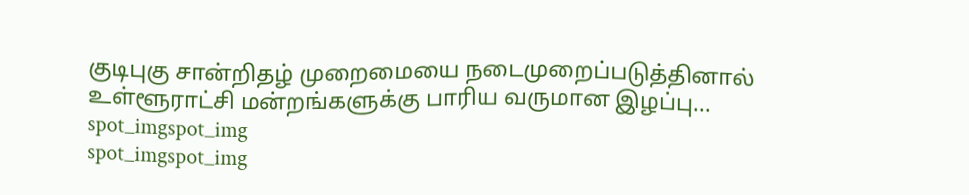குடிபுகு சான்றிதழ் முறைமையை நடைமுறைப்படுத்தினால் உள்ளூராட்சி மன்றங்களுக்கு பாரிய வருமான இழப்பு...
spot_imgspot_img
spot_imgspot_img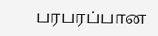பரபரப்பான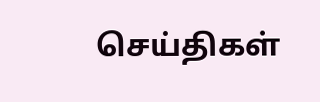செய்திகள்